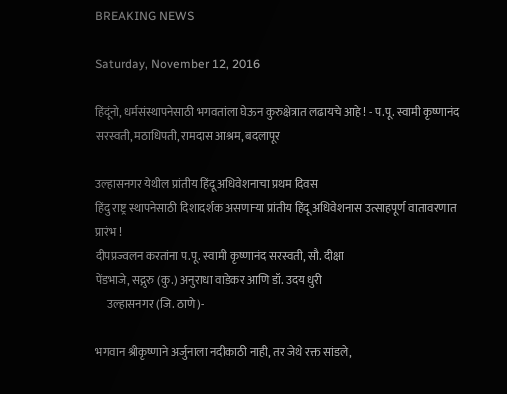BREAKING NEWS

Saturday, November 12, 2016

हिंदूंनो, धर्मसंस्थापनेसाठी भगवतांला घेऊन कुरुक्षेत्रात लढायचे आहे ! - प.पू. स्वामी कृष्णानंद सरस्वती, मठाधिपती, रामदास आश्रम, बदलापूर

उल्हासनगर येथील प्रांतीय हिंदू अधिवेशनाचा प्रथम दिवस
हिंदु राष्ट्र स्थापनेसाठी दिशादर्शक असणार्‍या प्रांतीय हिंदू अधिवेशनास उत्साहपूर्ण वातावरणात प्रारंभ !
दीपप्रज्वलन करतांना प.पू. स्वामी कृष्णानंद सरस्वती, सौ. दीक्षा
पेंडभाजे, सद्गुरु (कु.) अनुराधा वाडेकर आणि डॉ. उदय धुरी
     उल्हासनगर (जि. ठाणे)-

भगवान श्रीकृष्णाने अर्जुनाला नदीकाठी नाही, तर जेथे रक्त सांडले,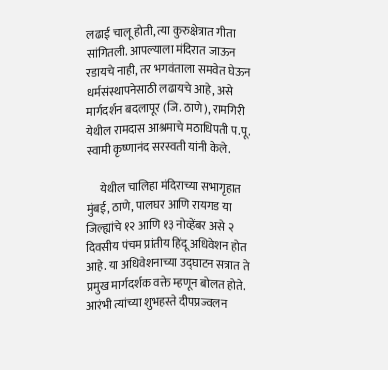लढाई चालू होती, त्या कुरुक्षेत्रात गीता सांगितली. आपल्याला मंदिरात जाऊन रडायचे नाही, तर भगवंताला समवेत घेऊन धर्मसंस्थापनेसाठी लढायचे आहे, असे मार्गदर्शन बदलापूर (जि. ठाणे), रामगिरी येथील रामदास आश्रमाचे मठाधिपती प.पू. स्वामी कृष्णानंद सरस्वती यांनी केले.

      येथील चालिहा मंदिराच्या सभागृहात मुंबई, ठाणे, पालघर आणि रायगड या जिल्ह्यांचे १२ आणि १३ नोव्हेंबर असे २ दिवसीय पंचम प्रांतीय हिंदू अधिवेशन होत आहे. या अधिवेशनाच्या उद्घाटन सत्रात ते प्रमुख मार्गदर्शक वक्ते म्हणून बोलत होते. आरंभी त्यांच्या शुभहस्ते दीपप्रज्वलन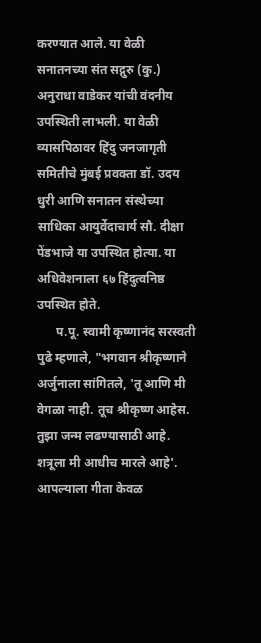करण्यात आले. या वेळी सनातनच्या संत सद्गुरु (कु.) अनुराधा वाडेकर यांची वंदनीय उपस्थिती लाभली. या वेळी व्यासपिठावर हिंदु जनजागृती समितीचे मुंबई प्रवक्ता डॉ. उदय धुरी आणि सनातन संस्थेच्या साधिका आयुर्वेदाचार्य सौ. दीक्षा पेंडभाजे या उपस्थित होत्या. या अधिवेशनाला ६७ हिंदुत्वनिष्ठ उपस्थित होते.
      प.पू. स्वामी कृष्णानंद सरस्वती पुढे म्हणाले, "भगवान श्रीकृष्णाने अर्जुनाला सांगितले, 'तू आणि मी वेगळा नाही. तूच श्रीकृष्ण आहेस. तुझा जन्म लढण्यासाठी आहे. शत्रूला मी आधीच मारले आहे'. आपल्याला गीता केवळ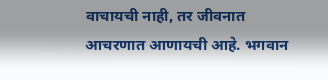वाचायची नाही, तर जीवनात आचरणात आणायची आहे. भगवान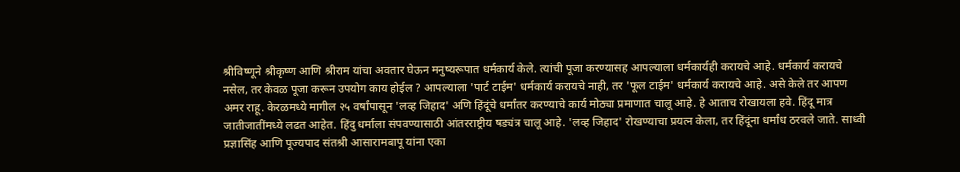श्रीविष्णूने श्रीकृष्ण आणि श्रीराम यांचा अवतार घेऊन मनुष्यरूपात धर्मकार्य केले. त्यांची पूजा करण्यासह आपल्याला धर्मकार्यही करायचे आहे. धर्मकार्य करायचे नसेल, तर केवळ पूजा करून उपयोग काय होईल ? आपल्याला 'पार्ट टाईम' धर्मकार्य करायचे नाही, तर 'फूल टाईम' धर्मकार्य करायचे आहे. असे केले तर आपण अमर राहू. केरळमध्ये मागील २५ वर्षांपासून 'लव्ह जिहाद' अणि हिंदूंचे धर्मांतर करण्याचे कार्य मोठ्या प्रमाणात चालू आहे. हे आताच रोखायला हवे. हिंदू मात्र जातीजातींमध्ये लढत आहेत. हिंदु धर्माला संपवण्यासाठी आंतरराष्ट्रीय षड्यंत्र चालू आहे. 'लव्ह जिहाद' रोखण्याचा प्रयत्न केला, तर हिंदूंना धर्मांध ठरवले जाते. साध्वी प्रज्ञासिंह आणि पूज्यपाद संतश्री आसारामबापू यांना एका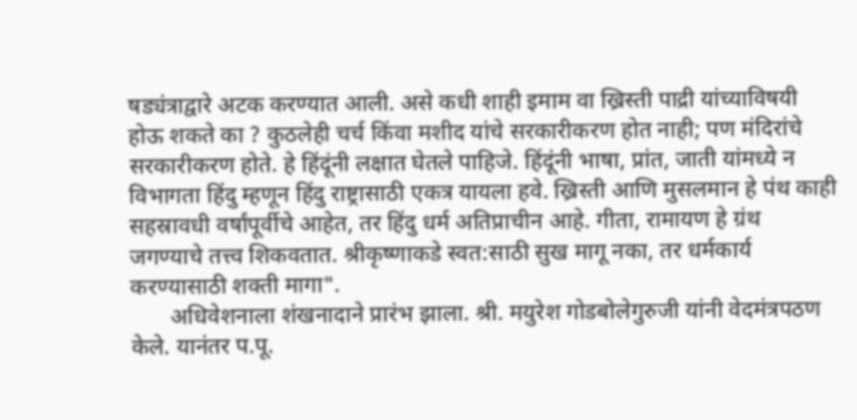षड्यंत्राद्वारे अटक करण्यात आली. असे कधी शाही इमाम वा ख्रिस्ती पाद्री यांच्याविषयी होऊ शकते का ? कुठलेही चर्च किंवा मशीद यांचे सरकारीकरण होत नाही; पण मंदिरांचे सरकारीकरण होते. हे हिंदूंनी लक्षात घेतले पाहिजे. हिंदूंनी भाषा, प्रांत, जाती यांमध्ये न विभागता हिंदु म्हणून हिंदु राष्ट्रासाठी एकत्र यायला हवे. ख्रिस्ती आणि मुसलमान हे पंथ काही सहस्रावधी वर्षांपूर्वीचे आहेत, तर हिंदु धर्म अतिप्राचीन आहे. गीता, रामायण हे ग्रंथ जगण्याचे तत्त्व शिकवतात. श्रीकृष्णाकडे स्वत:साठी सुख मागू नका, तर धर्मकार्य करण्यासाठी शक्ती मागा".
       अधिवेशनाला शंखनादाने प्रारंभ झाला. श्री. मयुरेश गोडबोलेगुरुजी यांनी वेदमंत्रपठण केले. यानंतर प.पू.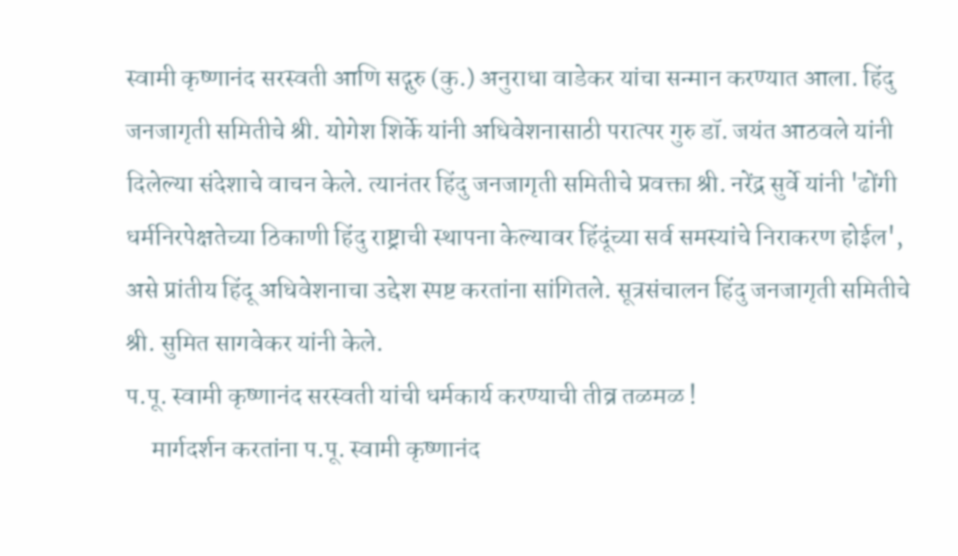स्वामी कृष्णानंद सरस्वती आणि सद्गुरु (कु.) अनुराधा वाडेकर यांचा सन्मान करण्यात आला. हिंदु जनजागृती समितीचे श्री. योगेश शिर्के यांनी अधिवेशनासाठी परात्पर गुरु डॉ. जयंत आठवले यांनी दिलेल्या संदेशाचे वाचन केले. त्यानंतर हिंदु जनजागृती समितीचे प्रवक्ता श्री. नरेंद्र सुर्वे यांनी 'ढोंगी धर्मनिरपेक्षतेच्या ठिकाणी हिंदु राष्ट्राची स्थापना केल्यावर हिंदूंच्या सर्व समस्यांचे निराकरण होईल', असे प्रांतीय हिंदू अधिवेशनाचा उद्देश स्पष्ट करतांना सांगितले. सूत्रसंचालन हिंदु जनजागृती समितीचे श्री. सुमित सागवेकर यांनी केले.
प.पू. स्वामी कृष्णानंद सरस्वती यांची धर्मकार्य करण्याची तीव्र तळमळ !
     मार्गदर्शन करतांना प.पू. स्वामी कृष्णानंद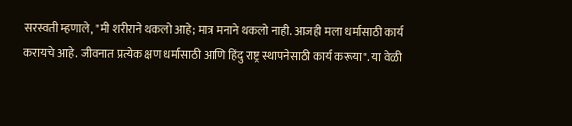सरस्वती म्हणाले, "मी शरीराने थकलो आहे; मात्र मनाने थकलो नाही. आजही मला धर्मासाठी कार्य करायचे आहे. जीवनात प्रत्येक क्षण धर्मासाठी आणि हिंदु राष्ट्र स्थापनेसाठी कार्य करूया". या वेळी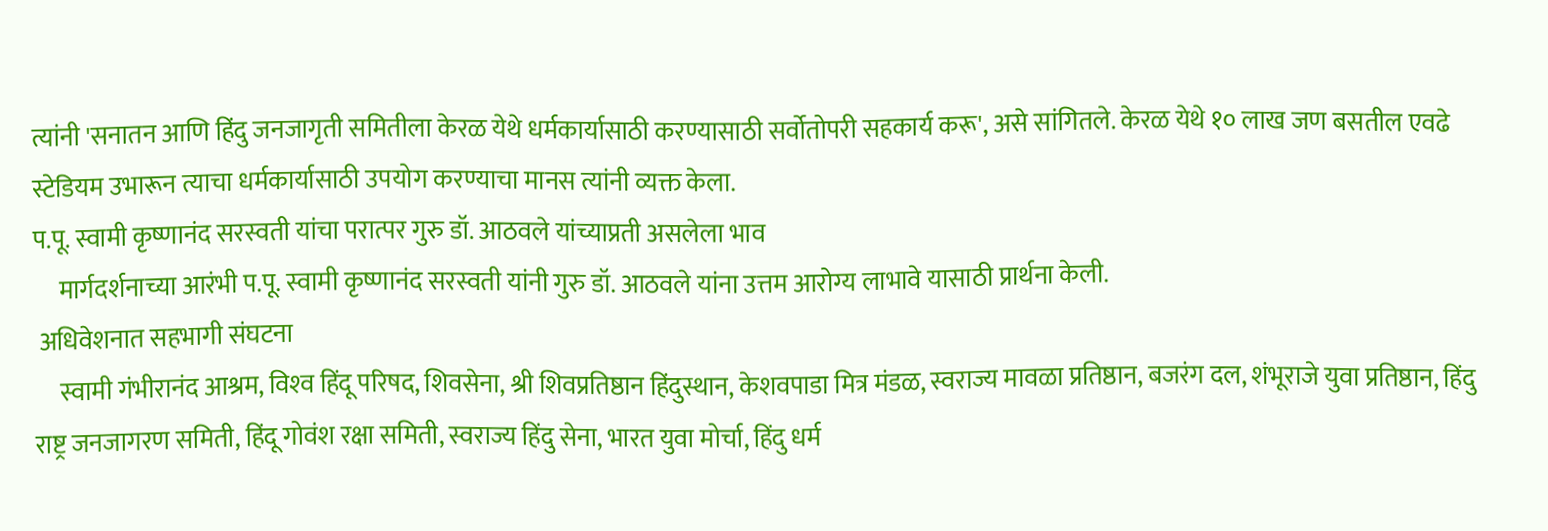त्यांनी 'सनातन आणि हिंदु जनजागृती समितीला केरळ येथे धर्मकार्यासाठी करण्यासाठी सर्वोतोपरी सहकार्य करू', असे सांगितले. केरळ येथे १० लाख जण बसतील एवढे स्टेडियम उभारून त्याचा धर्मकार्यासाठी उपयोग करण्याचा मानस त्यांनी व्यक्त केला.
प.पू. स्वामी कृष्णानंद सरस्वती यांचा परात्पर गुरु डॉ. आठवले यांच्याप्रती असलेला भाव
     मार्गदर्शनाच्या आरंभी प.पू. स्वामी कृष्णानंद सरस्वती यांनी गुरु डॉ. आठवले यांना उत्तम आरोग्य लाभावे यासाठी प्रार्थना केली.
 अधिवेशनात सहभागी संघटना
     स्वामी गंभीरानंद आश्रम, विश्‍व हिंदू परिषद, शिवसेना, श्री शिवप्रतिष्ठान हिंदुस्थान, केशवपाडा मित्र मंडळ, स्वराज्य मावळा प्रतिष्ठान, बजरंग दल, शंभूराजे युवा प्रतिष्ठान, हिंदु राष्ट्र जनजागरण समिती, हिंदू गोवंश रक्षा समिती, स्वराज्य हिंदु सेना, भारत युवा मोर्चा, हिंदु धर्म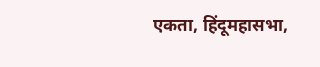एकता, हिंदूमहासभा,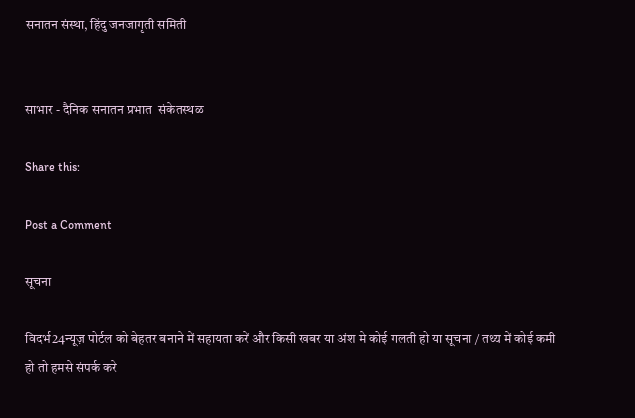सनातन संस्था, हिंदु जनजागृती समिती


साभार - दैनिक सनातन प्रभात  संकेतस्थळ

Share this:

Post a Comment

सूचना

विदर्भ24न्यूज़ पोर्टल को बेहतर बनाने में सहायता करें और किसी खबर या अंश मे कोई गलती हो या सूचना / तथ्य में कोई कमी हो तो हमसे संपर्क करे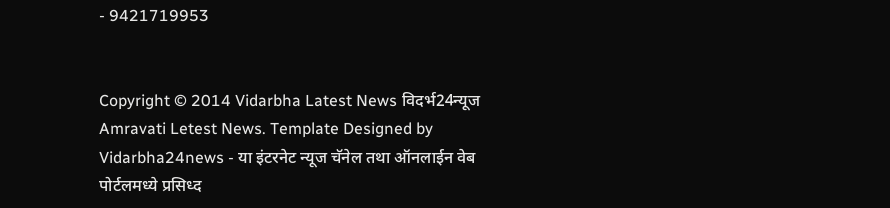- 9421719953


Copyright © 2014 Vidarbha Latest News विदर्भ24न्यूज Amravati Letest News. Template Designed by Vidarbha24news - या इंटरनेट न्यूज चॅनेल तथा ऑनलाईन वेब पोर्टलमध्ये प्रसिध्द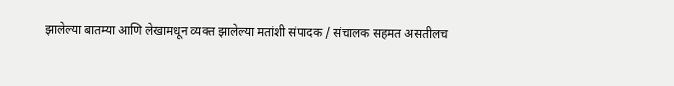झालेल्या बातम्या आणि लेखामधून व्यक्त झालेल्या मतांशी संपादक / संचालक सहमत असतीलच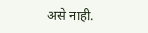असे नाही.